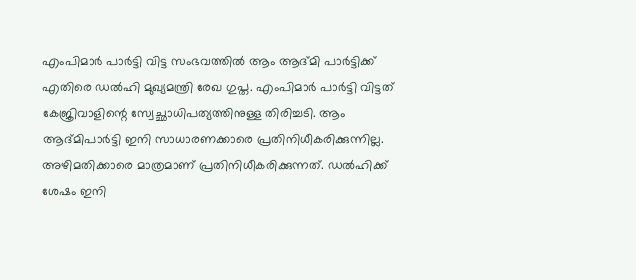എംപിമാർ പാർട്ടി വിട്ട സംഭവത്തിൽ ആം ആദ്മി പാർട്ടിക്ക് എതിരെ ഡൽഹി മുഖ്യമന്ത്രി രേഖ ഗുപ്ത. എംപിമാർ പാർട്ടി വിട്ടത് കേജ്രിവാളിന്റെ സ്വേച്ഛാധിപത്യത്തിനുള്ള തിരിച്ചടി. ആം ആദ്മിപാർട്ടി ഇനി സാധാരണക്കാരെ പ്രതിനിധീകരിക്കുന്നില്ല.
അഴിമതിക്കാരെ മാത്രമാണ് പ്രതിനിധീകരിക്കുന്നത്. ഡൽഹിക്ക് ശേഷം ഇനി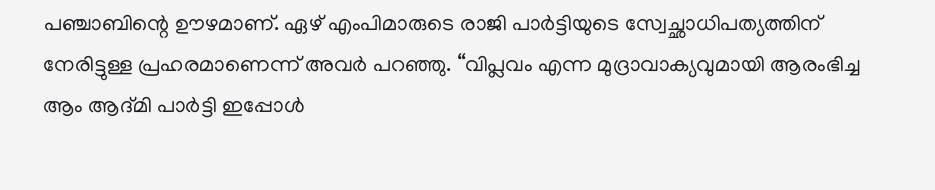പഞ്ചാബിന്റെ ഊഴമാണ്. ഏഴ് എംപിമാരുടെ രാജി പാർട്ടിയുടെ സ്വേച്ഛാധിപത്യത്തിന് നേരിട്ടുള്ള പ്രഹരമാണെന്ന് അവർ പറഞ്ഞു. “വിപ്ലവം എന്ന മുദ്രാവാക്യവുമായി ആരംഭിച്ച ആം ആദ്മി പാർട്ടി ഇപ്പോൾ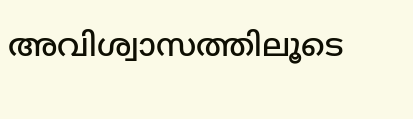അവിശ്വാസത്തിലൂടെ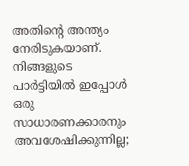അതിന്റെ അന്ത്യം നേരിടുകയാണ്. നിങ്ങളുടെ പാർട്ടിയിൽ ഇപ്പോൾ ഒരു സാധാരണക്കാരനും അവശേഷിക്കുന്നില്ല;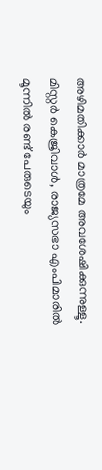അഴിമതിക്കാർ മാത്രമേ അവശേഷിക്കുന്നുള്ളൂ. മിസ്റ്റർ കെജ്രിവാൾ, രാജ്യസഭാ എംപിമാരിൽ മൂന്നിൽ രണ്ട് പേരുടെയും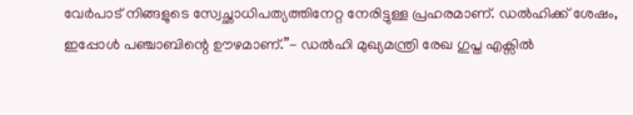വേർപാട് നിങ്ങളുടെ സ്വേച്ഛാധിപത്യത്തിനേറ്റ നേരിട്ടുള്ള പ്രഹരമാണ്. ഡൽഹിക്ക് ശേഷം, ഇപ്പോൾ പഞ്ചാബിന്റെ ഊഴമാണ്.”- ഡൽഹി മുഖ്യമന്ത്രി രേഖ ഗുപ്ത എക്സിൽ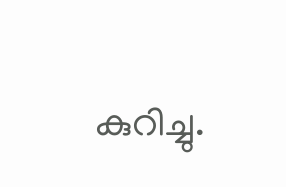കുറിച്ചു.